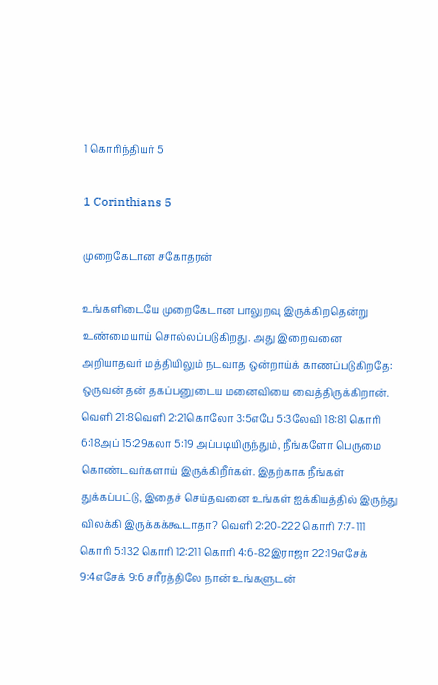1 கொரிந்தியர் 5

1 Corinthians 5

முறைகேடான சகோதரன்

உங்களிடையே முறைகேடான பாலுறவு இருக்கிறதென்று உண்மையாய் சொல்லப்படுகிறது. அது இறைவனை அறியாதவர் மத்தியிலும் நடவாத ஒன்றாய்க் காணப்படுகிறதே: ஒருவன் தன் தகப்பனுடைய மனைவியை வைத்திருக்கிறான். வெளி 21:8வெளி 2:21கொலோ 3:5எபே 5:3லேவி 18:81 கொரி 6:18அப் 15:29கலா 5:19 அப்படியிருந்தும், நீங்களோ பெருமை கொண்டவர்களாய் இருக்கிறீர்கள். இதற்காக நீங்கள் துக்கப்பட்டு, இதைச் செய்தவனை உங்கள் ஐக்கியத்தில் இருந்து விலக்கி இருக்கக்கூடாதா? வெளி 2:20-222 கொரி 7:7-111 கொரி 5:132 கொரி 12:211 கொரி 4:6-82இராஜா 22:19எசேக் 9:4எசேக் 9:6 சரீரத்திலே நான் உங்களுடன்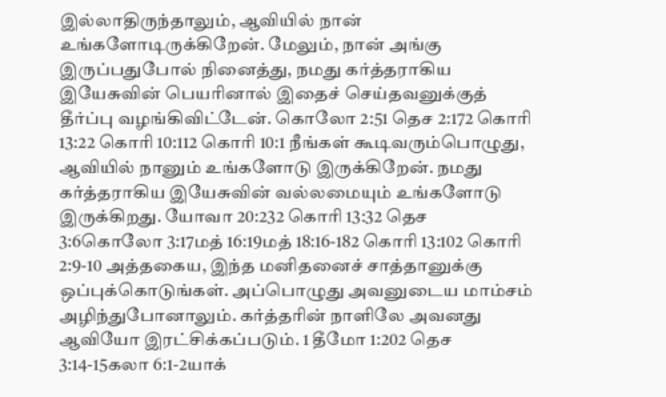இல்லாதிருந்தாலும், ஆவியில் நான் உங்களோடிருக்கிறேன். மேலும், நான் அங்கு இருப்பதுபோல் நினைத்து, நமது கர்த்தராகிய இயேசுவின் பெயரினால் இதைச் செய்தவனுக்குத் தீர்ப்பு வழங்கிவிட்டேன். கொலோ 2:51 தெச 2:172 கொரி 13:22 கொரி 10:112 கொரி 10:1 நீங்கள் கூடிவரும்பொழுது, ஆவியில் நானும் உங்களோடு இருக்கிறேன். நமது கர்த்தராகிய இயேசுவின் வல்லமையும் உங்களோடு இருக்கிறது. யோவா 20:232 கொரி 13:32 தெச 3:6கொலோ 3:17மத் 16:19மத் 18:16-182 கொரி 13:102 கொரி 2:9-10 அத்தகைய, இந்த மனிதனைச் சாத்தானுக்கு ஒப்புக்கொடுங்கள். அப்பொழுது அவனுடைய மாம்சம் அழிந்துபோனாலும். கர்த்தரின் நாளிலே அவனது ஆவியோ இரட்சிக்கப்படும். 1 தீமோ 1:202 தெச 3:14-15கலா 6:1-2யாக்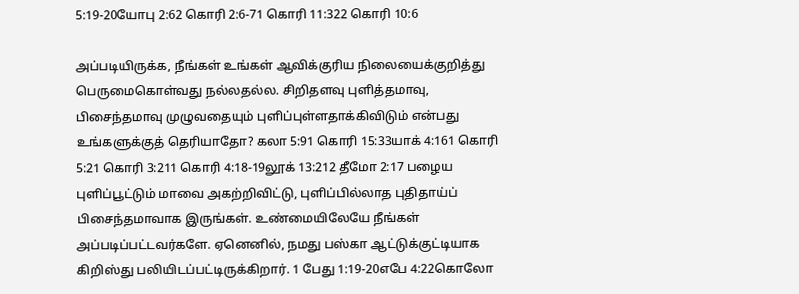5:19-20யோபு 2:62 கொரி 2:6-71 கொரி 11:322 கொரி 10:6

அப்படியிருக்க, நீங்கள் உங்கள் ஆவிக்குரிய நிலையைக்குறித்து பெருமைகொள்வது நல்லதல்ல. சிறிதளவு புளித்தமாவு, பிசைந்தமாவு முழுவதையும் புளிப்புள்ளதாக்கிவிடும் என்பது உங்களுக்குத் தெரியாதோ? கலா 5:91 கொரி 15:33யாக் 4:161 கொரி 5:21 கொரி 3:211 கொரி 4:18-19லூக் 13:212 தீமோ 2:17 பழைய புளிப்பூட்டும் மாவை அகற்றிவிட்டு, புளிப்பில்லாத புதிதாய்ப் பிசைந்தமாவாக இருங்கள். உண்மையிலேயே நீங்கள் அப்படிப்பட்டவர்களே. ஏனெனில், நமது பஸ்கா ஆட்டுக்குட்டியாக கிறிஸ்து பலியிடப்பட்டிருக்கிறார். 1 பேது 1:19-20எபே 4:22கொலோ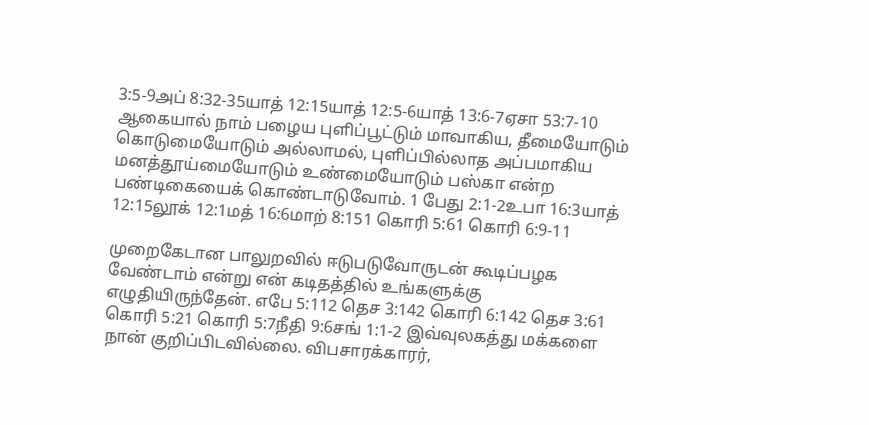3:5-9அப் 8:32-35யாத் 12:15யாத் 12:5-6யாத் 13:6-7ஏசா 53:7-10 ஆகையால் நாம் பழைய புளிப்பூட்டும் மாவாகிய, தீமையோடும் கொடுமையோடும் அல்லாமல், புளிப்பில்லாத அப்பமாகிய மனத்தூய்மையோடும் உண்மையோடும் பஸ்கா என்ற பண்டிகையைக் கொண்டாடுவோம். 1 பேது 2:1-2உபா 16:3யாத் 12:15லூக் 12:1மத் 16:6மாற் 8:151 கொரி 5:61 கொரி 6:9-11

முறைகேடான பாலுறவில் ஈடுபடுவோருடன் கூடிப்பழக வேண்டாம் என்று என் கடிதத்தில் உங்களுக்கு எழுதியிருந்தேன். எபே 5:112 தெச 3:142 கொரி 6:142 தெச 3:61 கொரி 5:21 கொரி 5:7நீதி 9:6சங் 1:1-2 இவ்வுலகத்து மக்களை நான் குறிப்பிடவில்லை. விபசாரக்காரர்,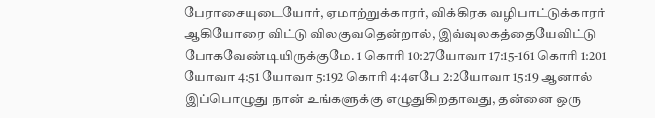பேராசையுடையோர், ஏமாற்றுக்காரர், விக்கிரக வழிபாட்டுக்காரர் ஆகியோரை விட்டு விலகுவதென்றால், இவ்வுலகத்தையேவிட்டு போகவேண்டியிருக்குமே. 1 கொரி 10:27யோவா 17:15-161 கொரி 1:201 யோவா 4:51 யோவா 5:192 கொரி 4:4எபே 2:2யோவா 15:19 ஆனால் இப்பொழுது நான் உங்களுக்கு எழுதுகிறதாவது, தன்னை ஒரு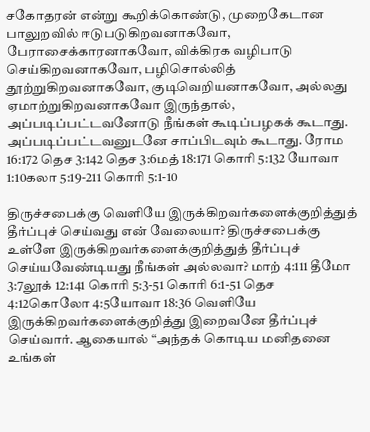சகோதரன் என்று கூறிக்கொண்டு, முறைகேடான பாலுறவில் ஈடுபடுகிறவனாகவோ, பேராசைக்காரனாகவோ, விக்கிரக வழிபாடு செய்கிறவனாகவோ, பழிசொல்லித் தூற்றுகிறவனாகவோ, குடிவெறியனாகவோ, அல்லது ஏமாற்றுகிறவனாகவோ இருந்தால், அப்படிப்பட்டவனோடு நீங்கள் கூடிப்பழகக் கூடாது. அப்படிப்பட்டவனுடனே சாப்பிடவும் கூடாது. ரோம 16:172 தெச 3:142 தெச 3:6மத் 18:171 கொரி 5:132 யோவா 1:10கலா 5:19-211 கொரி 5:1-10

திருச்சபைக்கு வெளியே இருக்கிறவர்களைக்குறித்துத் தீர்ப்புச் செய்வது என் வேலையா? திருச்சபைக்கு உள்ளே இருக்கிறவர்களைக்குறித்துத் தீர்ப்புச் செய்யவேண்டியது நீங்கள் அல்லவா? மாற் 4:111 தீமோ 3:7லூக் 12:141 கொரி 5:3-51 கொரி 6:1-51 தெச 4:12கொலோ 4:5யோவா 18:36 வெளியே இருக்கிறவர்களைக்குறித்து இறைவனே தீர்ப்புச் செய்வார். ஆகையால் “அந்தக் கொடிய மனிதனை உங்கள்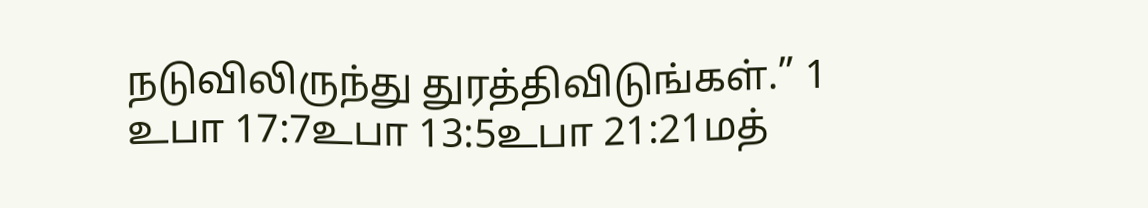நடுவிலிருந்து துரத்திவிடுங்கள்.” 1 உபா 17:7உபா 13:5உபா 21:21மத்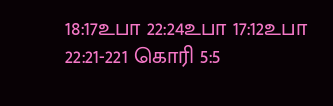18:17உபா 22:24உபா 17:12உபா 22:21-221 கொரி 5:5